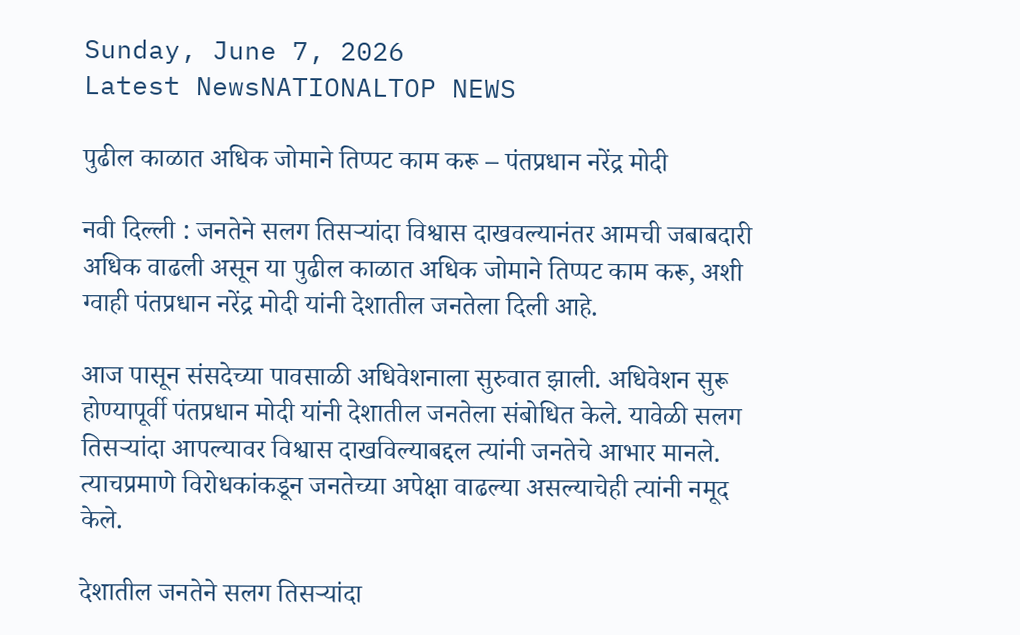Sunday, June 7, 2026
Latest NewsNATIONALTOP NEWS

पुढील काळात अधिक जोमाने तिप्पट काम करू – पंतप्रधान नरेंद्र मोदी

नवी दिल्ली : जनतेने सलग तिसऱ्यांदा विश्वास दाखवल्यानंतर आमची जबाबदारी अधिक वाढली असून या पुढील काळात अधिक जोमाने तिप्पट काम करू, अशी ग्वाही पंतप्रधान नरेंद्र मोदी यांनी देशातील जनतेला दिली आहे.

आज पासून संसदेच्या पावसाळी अधिवेशनाला सुरुवात झाली. अधिवेशन सुरू होण्यापूर्वी पंतप्रधान मोदी यांनी देशातील जनतेला संबोधित केले. यावेळी सलग तिसऱ्यांदा आपल्यावर विश्वास दाखविल्याबद्दल त्यांनी जनतेचे आभार मानले. त्याचप्रमाणे विरोधकांकडून जनतेच्या अपेक्षा वाढल्या असल्याचेही त्यांनी नमूद केले.

देशातील जनतेने सलग तिसऱ्यांदा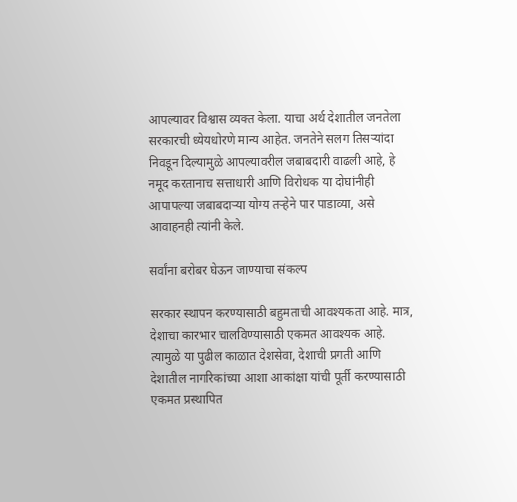आपल्यावर विश्वास व्यक्त केला. याचा अर्थ देशातील जनतेला सरकारची ध्येयधोरणे मान्य आहेत. जनतेने सलग तिसऱ्यांदा निवडून दिल्यामुळे आपल्यावरील जबाबदारी वाढली आहे, हे नमूद करतानाच सत्ताधारी आणि विरोधक या दोघांनीही आपापल्या जबाबदाऱ्या योग्य तऱ्हेने पार पाडाव्या, असे आवाहनही त्यांनी केले.

सर्वांना बरोबर घेऊन जाण्याचा संकल्प

सरकार स्थापन करण्यासाठी बहुमताची आवश्यकता आहे. मात्र, देशाचा कारभार चालविण्यासाठी एकमत आवश्यक आहे. त्यामुळे या पुढील काळात देशसेवा, देशाची प्रगती आणि देशातील नागरिकांच्या आशा आकांक्षा यांची पूर्ती करण्यासाठी एकमत प्रस्थापित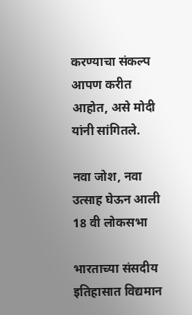करण्याचा संकल्प आपण करीत आहोत, असे मोदी यांनी सांगितले.

नवा जोश, नवा उत्साह घेऊन आली 18 वी लोकसभा

भारताच्या संसदीय इतिहासात विद्यमान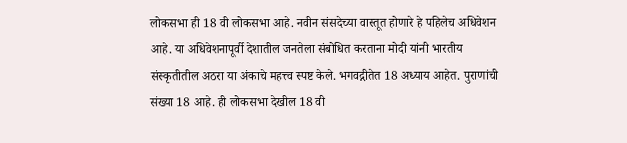लोकसभा ही 18 वी लोकसभा आहे. नवीन संसदेच्या वास्तूत होणारे हे पहिलेच अधिवेशन आहे. या अधिवेशनापूर्वी देशातील जनतेला संबोधित करताना मोदी यांनी भारतीय संस्कृतीतील अठरा या अंकाचे महत्त्व स्पष्ट केले. भगवद्गीतेत 18 अध्याय आहेत. पुराणांची संख्या 18 आहे. ही लोकसभा देखील 18 वी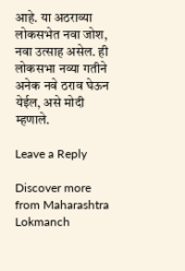आहे. या अठराव्या लोकसभेत नवा जोश, नवा उत्साह असेल. ही लोकसभा नव्या गतीने  अनेक नवे ठराव घेऊन येईल, असे मोदी म्हणाले.

Leave a Reply

Discover more from Maharashtra Lokmanch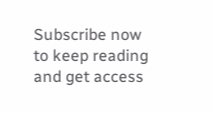Subscribe now to keep reading and get access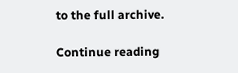to the full archive.

Continue reading